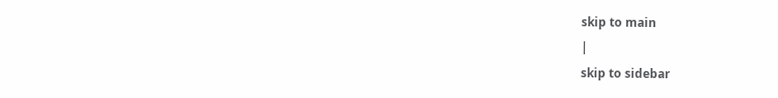skip to main
|
skip to sidebar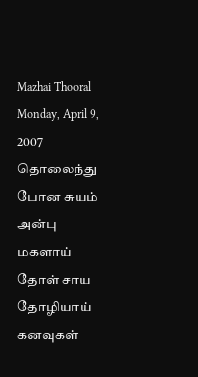Mazhai Thooral
Monday, April 9, 2007
தொலைந்து போன சுயம்
அன்பு மகளாய்
தோள் சாய தோழியாய்
கனவுகள்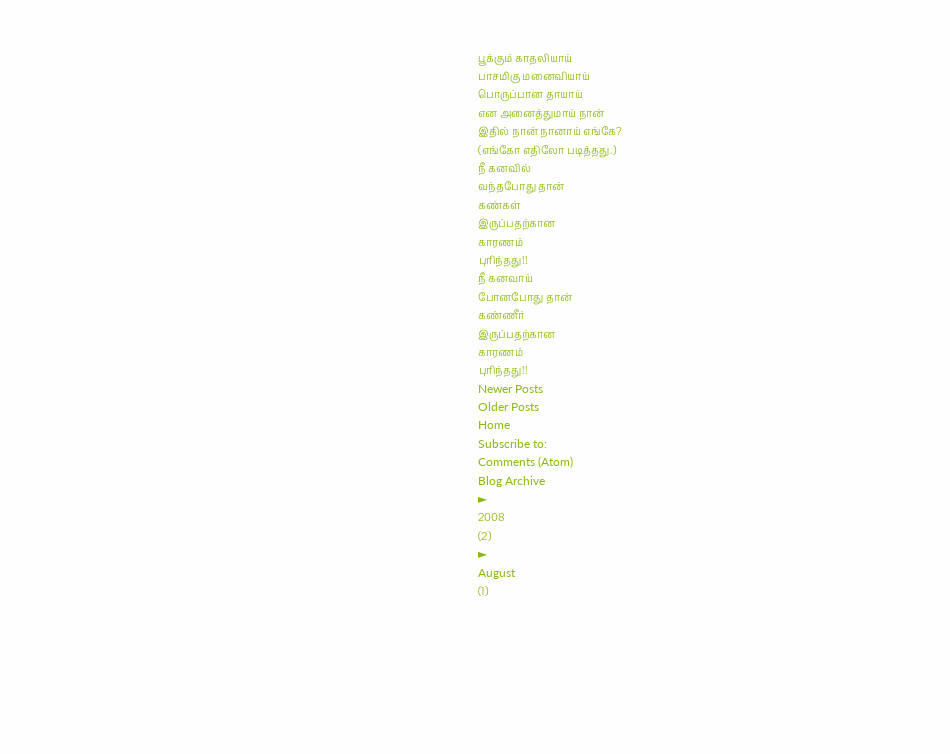பூக்கும் காதலியாய்
பாசமிகு மனைவியாய்
பொருப்பான தாயாய்
என அனைத்துமாய் நான்
இதில் நான் நானாய் எங்கே?
(எங்கோ எதிலோ படித்தது.)
நீ கனவில்
வந்தபோது தான்
கண்கள்
இருப்பதற்கான
காரணம்
புரிந்தது!!
நீ கனவாய்
போனபோது தான்
கண்ணீர்
இருப்பதற்கான
காரணம்
புரிந்தது!!
Newer Posts
Older Posts
Home
Subscribe to:
Comments (Atom)
Blog Archive
►
2008
(2)
►
August
(1)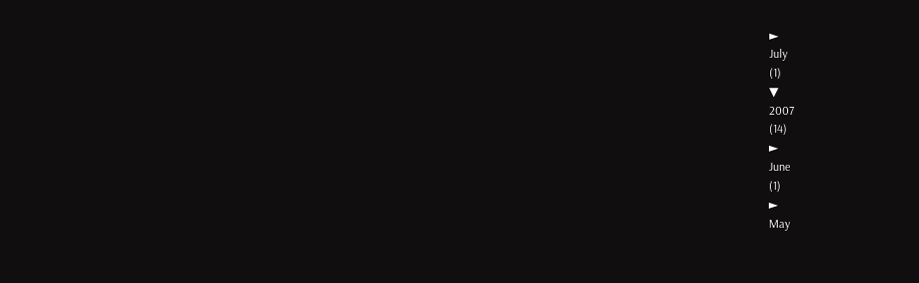►
July
(1)
▼
2007
(14)
►
June
(1)
►
May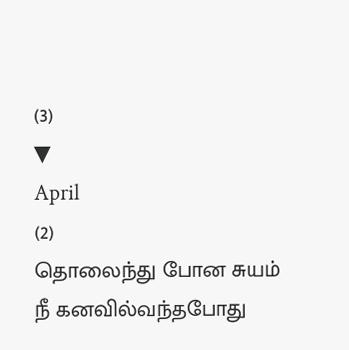(3)
▼
April
(2)
தொலைந்து போன சுயம்
நீ கனவில்வந்தபோது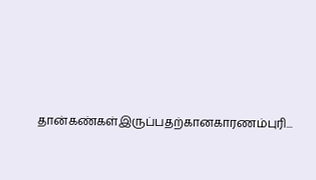தான்கண்கள்இருப்பதற்கானகாரணம்புரி...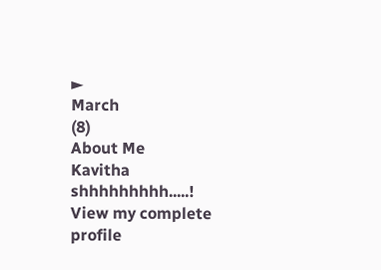►
March
(8)
About Me
Kavitha
shhhhhhhhh.....!
View my complete profile